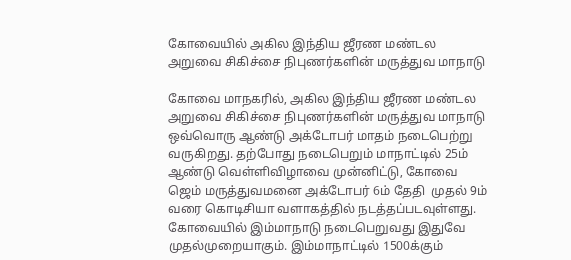கோவையில் அகில இந்திய ஜீரண மண்டல அறுவை சிகிச்சை நிபுணர்களின் மருத்துவ மாநாடு

கோவை மாநகரில், அகில இந்திய ஜீரண மண்டல அறுவை சிகிச்சை நிபுணர்களின் மருத்துவ மாநாடு ஒவ்வொரு ஆண்டு அக்டோபர் மாதம் நடைபெற்று வருகிறது. தற்போது நடைபெறும் மாநாட்டில் 25ம் ஆண்டு வெள்ளிவிழாவை முன்னிட்டு, கோவை ஜெம் மருத்துவமனை அக்டோபர் 6ம் தேதி  முதல் 9ம் வரை கொடிசியா வளாகத்தில் நடத்தப்படவுள்ளது. கோவையில் இம்மாநாடு நடைபெறுவது இதுவே முதல்முறையாகும். இம்மாநாட்டில் 1500க்கும்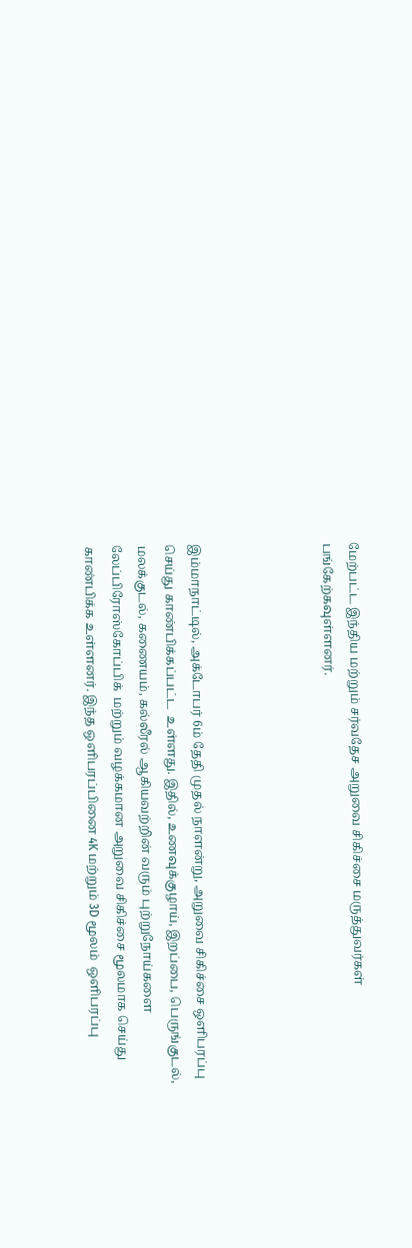மேற்பட்ட இந்திய மற்றும் சர்வதேச அறுவை சிகிச்சை மருத்துவர்கள்  பங்கேற்கவுள்ளனர்.




இம்மாநாட்டில், அக்டோபர் 6ம் தேதி முதல் நாளன்று, அறுவை சிகிச்சை ஒளிபரப்பு செய்து காண்பிக்கப்பட்ட  உள்ளது. இதில், உணவுக்குழாய், இறப்பை, பெருங்குடல், மலக்குடல், கணையம், கல்லீரல் ஆகியவற்றின் வரும் புற்றுநோய்களை லேப்பிரோஸ்கோப்பிக்  மற்றும் வழக்கமான அறுவை சிகிச்சை மூலமாக செய்து காண்பிக்க உள்ளனர். இந்த ஒளிபரப்பினை 4K மற்றும் 3D மூலம்  ஒளிபரப்பு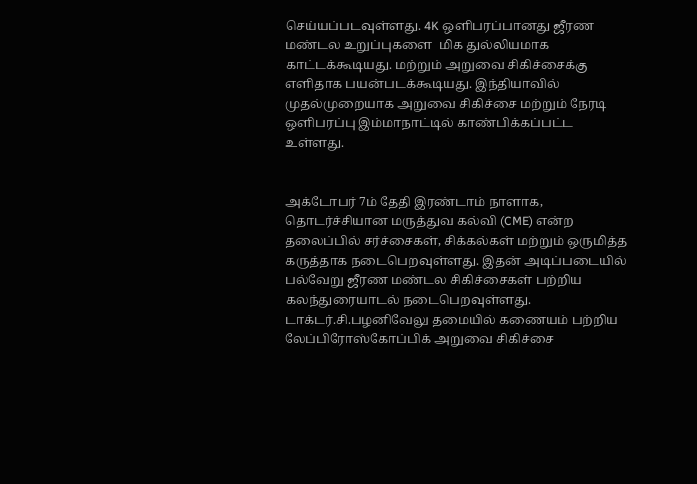செய்யப்படவுள்ளது. 4K ஒளிபரப்பானது ஜீரண மண்டல உறுப்புகளை  மிக துல்லியமாக  காட்டக்கூடியது. மற்றும் அறுவை சிகிச்சைக்கு எளிதாக பயன்படக்கூடியது. இந்தியாவில் முதல்முறையாக அறுவை சிகிச்சை மற்றும் நேரடி ஒளிபரப்பு இம்மாநாட்டில் காண்பிக்கப்பட்ட உள்ளது.


அக்டோபர் 7ம் தேதி இரண்டாம் நாளாக, தொடர்ச்சியான மருத்துவ கல்வி (CME) என்ற தலைப்பில் சர்ச்சைகள், சிக்கல்கள் மற்றும் ஒருமித்த கருத்தாக நடைபெறவுள்ளது. இதன் அடிப்படையில் பல்வேறு ஜீரண மண்டல சிகிச்சைகள் பற்றிய கலந்துரையாடல் நடைபெறவுள்ளது. டாக்டர்.சி.பழனிவேலு தமையில் கணையம் பற்றிய லேப்பிரோஸ்கோப்பிக் அறுவை சிகிச்சை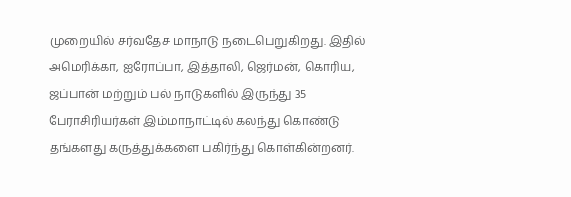முறையில் சர்வதேச மாநாடு நடைபெறுகிறது. இதில் அமெரிக்கா, ஐரோப்பா, இத்தாலி, ஜெர்மன், கொரிய, ஜப்பான் மற்றும் பல் நாடுகளில் இருந்து 35 பேராசிரியர்கள் இம்மாநாட்டில் கலந்து கொண்டு தங்களது கருத்துக்களை பகிர்ந்து கொள்கின்றனர்.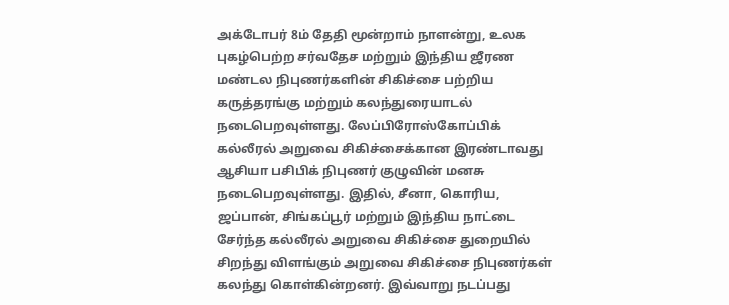அக்டோபர் 8ம் தேதி மூன்றாம் நாளன்று, உலக புகழ்பெற்ற சர்வதேச மற்றும் இந்திய ஜீரண மண்டல நிபுணர்களின் சிகிச்சை பற்றிய கருத்தரங்கு மற்றும் கலந்துரையாடல் நடைபெறவுள்ளது. லேப்பிரோஸ்கோப்பிக்  கல்லீரல் அறுவை சிகிச்சைக்கான இரண்டாவது ஆசியா பசிபிக் நிபுணர் குழுவின் மனசு நடைபெறவுள்ளது. இதில், சீனா, கொரிய, ஜப்பான், சிங்கப்பூர் மற்றும் இந்திய நாட்டை சேர்ந்த கல்லீரல் அறுவை சிகிச்சை துறையில் சிறந்து விளங்கும் அறுவை சிகிச்சை நிபுணர்கள் கலந்து கொள்கின்றனர். இவ்வாறு நடப்பது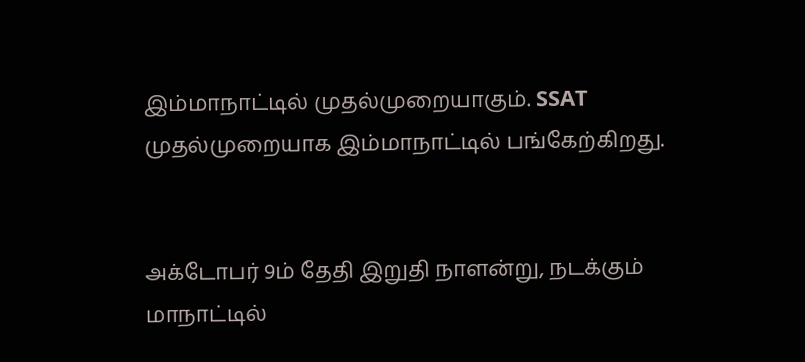இம்மாநாட்டில் முதல்முறையாகும். SSAT  முதல்முறையாக இம்மாநாட்டில் பங்கேற்கிறது.


அக்டோபர் 9ம் தேதி இறுதி நாளன்று, நடக்கும் மாநாட்டில்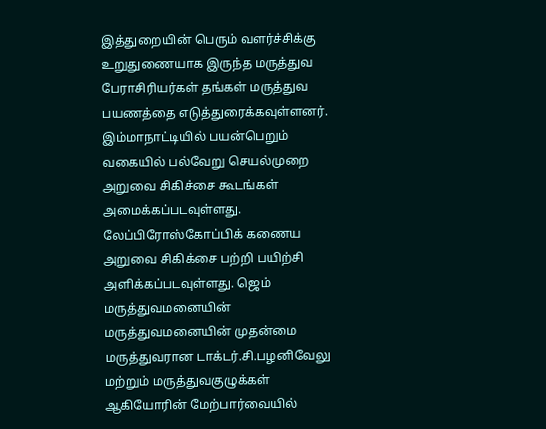இத்துறையின் பெரும் வளர்ச்சிக்கு உறுதுணையாக இருந்த மருத்துவ பேராசிரியர்கள் தங்கள் மருத்துவ பயணத்தை எடுத்துரைக்கவுள்ளனர். இம்மாநாட்டியில் பயன்பெறும் வகையில் பல்வேறு செயல்முறை அறுவை சிகிச்சை கூடங்கள் அமைக்கப்படவுள்ளது. லேப்பிரோஸ்கோப்பிக் கணைய அறுவை சிகிக்சை பற்றி பயிற்சி அளிக்கப்படவுள்ளது. ஜெம் மருத்துவமனையின் மருத்துவமனையின் முதன்மை மருத்துவரான டாக்டர்.சி.பழனிவேலு  மற்றும் மருத்துவகுழுக்கள் ஆகியோரின் மேற்பார்வையில்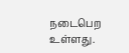நடைபெற உள்ளது.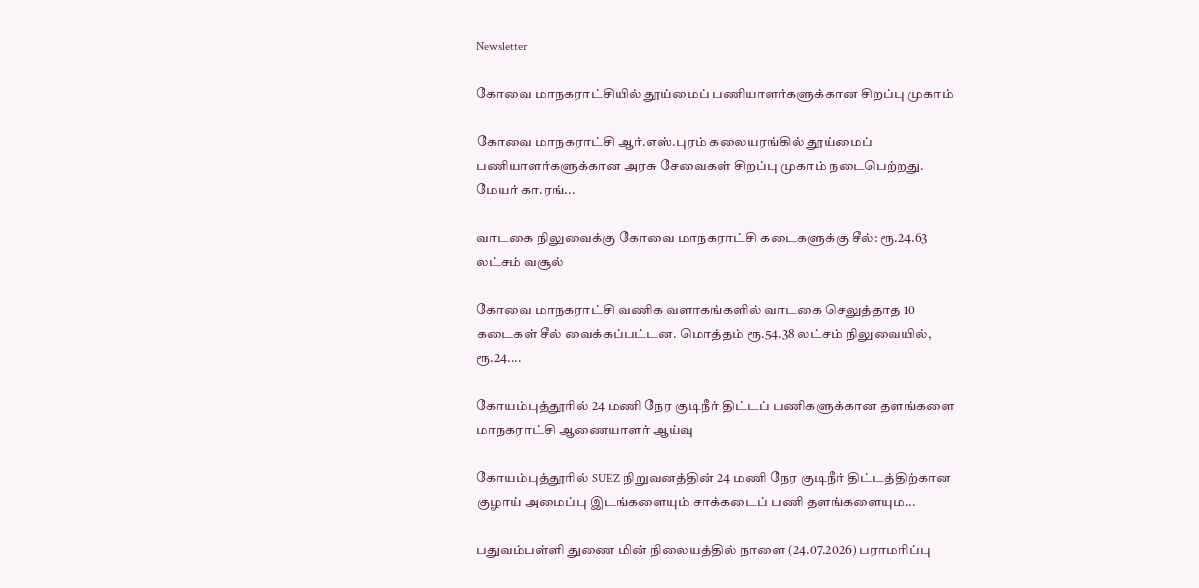Newsletter

கோவை மாநகராட்சியில் தூய்மைப் பணியாளர்களுக்கான சிறப்பு முகாம்

கோவை மாநகராட்சி ஆர்.எஸ்.புரம் கலையரங்கில் தூய்மைப் பணியாளர்களுக்கான அரசு சேவைகள் சிறப்பு முகாம் நடைபெற்றது. மேயர் கா.ரங்...

வாடகை நிலுவைக்கு கோவை மாநகராட்சி கடைகளுக்கு சீல்: ரூ.24.63 லட்சம் வசூல்

கோவை மாநகராட்சி வணிக வளாகங்களில் வாடகை செலுத்தாத 10 கடைகள் சீல் வைக்கப்பட்டன. மொத்தம் ரூ.54.38 லட்சம் நிலுவையில், ரூ.24....

கோயம்புத்தூரில் 24 மணி நேர குடிநீர் திட்டப் பணிகளுக்கான தளங்களை மாநகராட்சி ஆணையாளர் ஆய்வு

கோயம்புத்தூரில் SUEZ நிறுவனத்தின் 24 மணி நேர குடிநீர் திட்டத்திற்கான குழாய் அமைப்பு இடங்களையும் சாக்கடைப் பணி தளங்களையும...

பதுவம்பள்ளி துணை மின் நிலையத்தில் நாளை (24.07.2026) பராமரிப்பு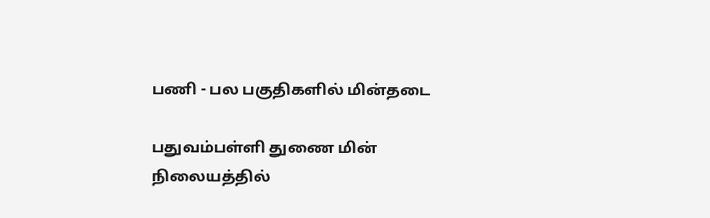பணி - பல பகுதிகளில் மின்தடை

பதுவம்பள்ளி துணை மின் நிலையத்தில்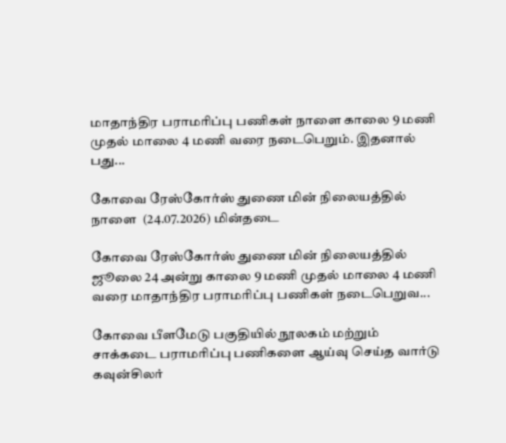மாதாந்திர பராமரிப்பு பணிகள் நாளை காலை 9 மணி முதல் மாலை 4 மணி வரை நடைபெறும். இதனால் பது...

கோவை ரேஸ்கோர்ஸ் துணை மின் நிலையத்தில் நாளை  (24.07.2026) மின்தடை

கோவை ரேஸ்கோர்ஸ் துணை மின் நிலையத்தில் ஜூலை 24 அன்று காலை 9 மணி முதல் மாலை 4 மணி வரை மாதாந்திர பராமரிப்பு பணிகள் நடைபெறுவ...

கோவை பீளமேடு பகுதியில் நூலகம் மற்றும் சாக்கடை பராமரிப்பு பணிகளை ஆய்வு செய்த வார்டு கவுன்சிலர்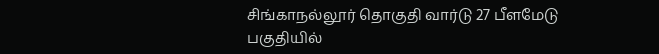சிங்காநல்லூர் தொகுதி வார்டு 27 பீளமேடு பகுதியில்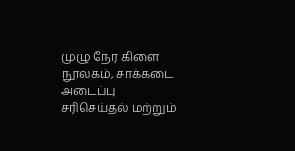முழு நேர கிளை நூலகம், சாக்கடை அடைப்பு சரிசெய்தல் மற்றும்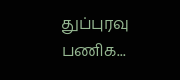துப்புரவு பணிக...